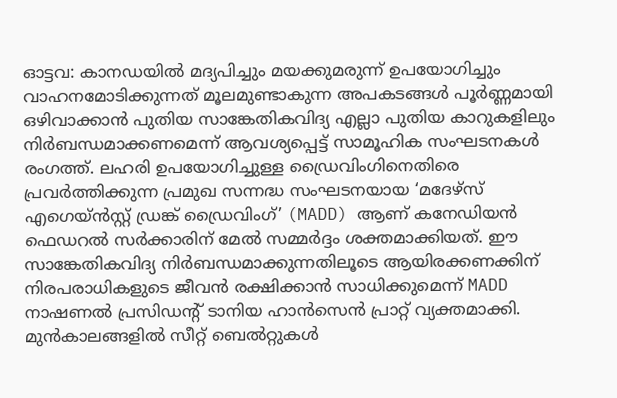ഓട്ടവ: കാനഡയിൽ മദ്യപിച്ചും മയക്കുമരുന്ന് ഉപയോഗിച്ചും വാഹനമോടിക്കുന്നത് മൂലമുണ്ടാകുന്ന അപകടങ്ങൾ പൂർണ്ണമായി ഒഴിവാക്കാൻ പുതിയ സാങ്കേതികവിദ്യ എല്ലാ പുതിയ കാറുകളിലും നിർബന്ധമാക്കണമെന്ന് ആവശ്യപ്പെട്ട് സാമൂഹിക സംഘടനകൾ രംഗത്ത്. ലഹരി ഉപയോഗിച്ചുള്ള ഡ്രൈവിംഗിനെതിരെ പ്രവർത്തിക്കുന്ന പ്രമുഖ സന്നദ്ധ സംഘടനയായ ‘മദേഴ്സ് എഗെയ്ൻസ്റ്റ് ഡ്രങ്ക് ഡ്രൈവിംഗ്’ (MADD) ആണ് കനേഡിയൻ ഫെഡറൽ സർക്കാരിന് മേൽ സമ്മർദ്ദം ശക്തമാക്കിയത്. ഈ സാങ്കേതികവിദ്യ നിർബന്ധമാക്കുന്നതിലൂടെ ആയിരക്കണക്കിന് നിരപരാധികളുടെ ജീവൻ രക്ഷിക്കാൻ സാധിക്കുമെന്ന് MADD നാഷണൽ പ്രസിഡന്റ് ടാനിയ ഹാൻസെൻ പ്രാറ്റ് വ്യക്തമാക്കി. മുൻകാലങ്ങളിൽ സീറ്റ് ബെൽറ്റുകൾ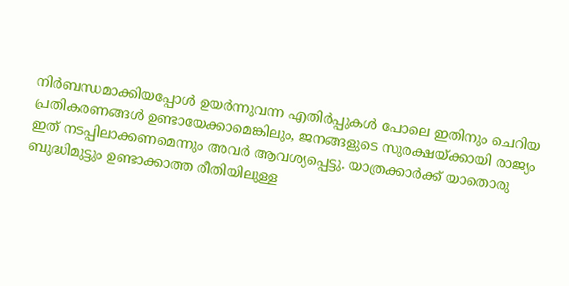നിർബന്ധമാക്കിയപ്പോൾ ഉയർന്നുവന്ന എതിർപ്പുകൾ പോലെ ഇതിനും ചെറിയ പ്രതികരണങ്ങൾ ഉണ്ടായേക്കാമെങ്കിലും, ജനങ്ങളുടെ സുരക്ഷയ്ക്കായി രാജ്യം ഇത് നടപ്പിലാക്കണമെന്നും അവർ ആവശ്യപ്പെട്ടു. യാത്രക്കാർക്ക് യാതൊരു ബുദ്ധിമുട്ടും ഉണ്ടാക്കാത്ത രീതിയിലുള്ള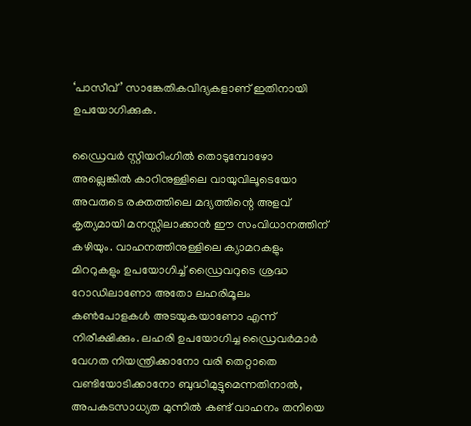‘പാസീവ്’ സാങ്കേതികവിദ്യകളാണ് ഇതിനായി ഉപയോഗിക്കുക.

ഡ്രൈവർ സ്റ്റിയറിംഗിൽ തൊടുമ്പോഴോ അല്ലെങ്കിൽ കാറിനുള്ളിലെ വായുവിലൂടെയോ അവരുടെ രക്തത്തിലെ മദ്യത്തിന്റെ അളവ് കൃത്യമായി മനസ്സിലാക്കാൻ ഈ സംവിധാനത്തിന് കഴിയും. വാഹനത്തിനുള്ളിലെ ക്യാമറകളും മിററുകളും ഉപയോഗിച്ച് ഡ്രൈവറുടെ ശ്രദ്ധ റോഡിലാണോ അതോ ലഹരിമൂലം കൺപോളകൾ അടയുകയാണോ എന്ന് നിരീക്ഷിക്കും. ലഹരി ഉപയോഗിച്ച ഡ്രൈവർമാർ വേഗത നിയന്ത്രിക്കാനോ വരി തെറ്റാതെ വണ്ടിയോടിക്കാനോ ബുദ്ധിമുട്ടുമെന്നതിനാൽ, അപകടസാധ്യത മുന്നിൽ കണ്ട് വാഹനം തനിയെ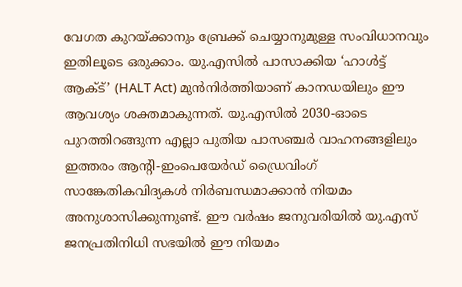വേഗത കുറയ്ക്കാനും ബ്രേക്ക് ചെയ്യാനുമുള്ള സംവിധാനവും ഇതിലൂടെ ഒരുക്കാം. യു.എസിൽ പാസാക്കിയ ‘ഹാൾട്ട് ആക്ട്’ (HALT Act) മുൻനിർത്തിയാണ് കാനഡയിലും ഈ ആവശ്യം ശക്തമാകുന്നത്. യു.എസിൽ 2030-ഓടെ പുറത്തിറങ്ങുന്ന എല്ലാ പുതിയ പാസഞ്ചർ വാഹനങ്ങളിലും ഇത്തരം ആന്റി-ഇംപെയേർഡ് ഡ്രൈവിംഗ് സാങ്കേതികവിദ്യകൾ നിർബന്ധമാക്കാൻ നിയമം അനുശാസിക്കുന്നുണ്ട്. ഈ വർഷം ജനുവരിയിൽ യു.എസ് ജനപ്രതിനിധി സഭയിൽ ഈ നിയമം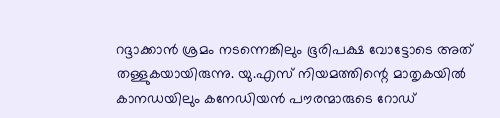റദ്ദാക്കാൻ ശ്രമം നടന്നെങ്കിലും ഭൂരിപക്ഷ വോട്ടോടെ അത് തള്ളുകയായിരുന്നു. യു.എസ് നിയമത്തിന്റെ മാതൃകയിൽ കാനഡയിലും കനേഡിയൻ പൗരന്മാരുടെ റോഡ്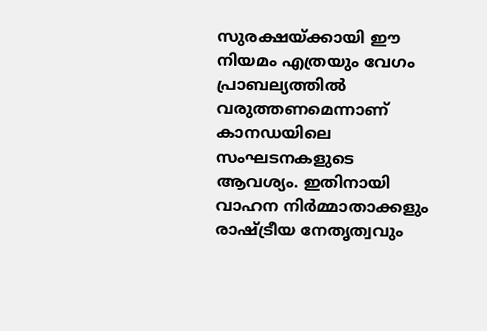സുരക്ഷയ്ക്കായി ഈ നിയമം എത്രയും വേഗം പ്രാബല്യത്തിൽ വരുത്തണമെന്നാണ് കാനഡയിലെ സംഘടനകളുടെ ആവശ്യം. ഇതിനായി വാഹന നിർമ്മാതാക്കളും രാഷ്ട്രീയ നേതൃത്വവും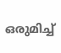ഒരുമിച്ച്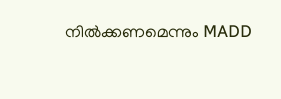നിൽക്കണമെന്നും MADD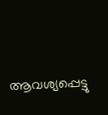ആവശ്യപ്പെട്ടു